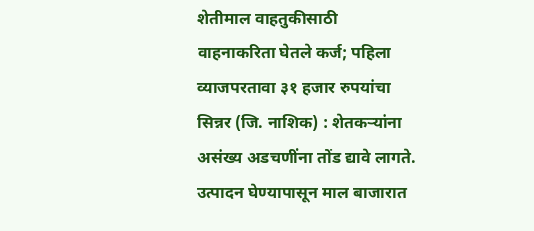शेतीमाल वाहतुकीसाठी वाहनाकरिता घेतले कर्ज; पहिला व्याजपरतावा ३१ हजार रुपयांचा
सिन्नर (जि. नाशिक) : शेतकऱ्यांना असंख्य अडचणींना तोंड द्यावे लागते. उत्पादन घेण्यापासून माल बाजारात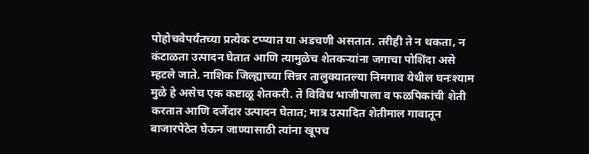पोहोचवेपर्यंतच्या प्रत्येक टप्प्यात या अडचणी असतात. तरीही ते न थकता, न कंटाळता उत्पादन घेतात आणि त्यामुळेच शेतकऱ्यांना जगाचा पोशिंदा असे म्हटले जाते. नाशिक जिल्ह्याच्या सिन्नर तालुक्यातल्या निमगाव येथील घनःश्याम मुळे हे असेच एक कष्टाळू शेतकरी. ते विविध भाजीपाला व फळपिकांची शेती करतात आणि दर्जेदार उत्पादन घेतात; मात्र उत्पादित शेतीमाल गावातून बाजारपेठेत घेऊन जाण्यासाठी त्यांना खूपच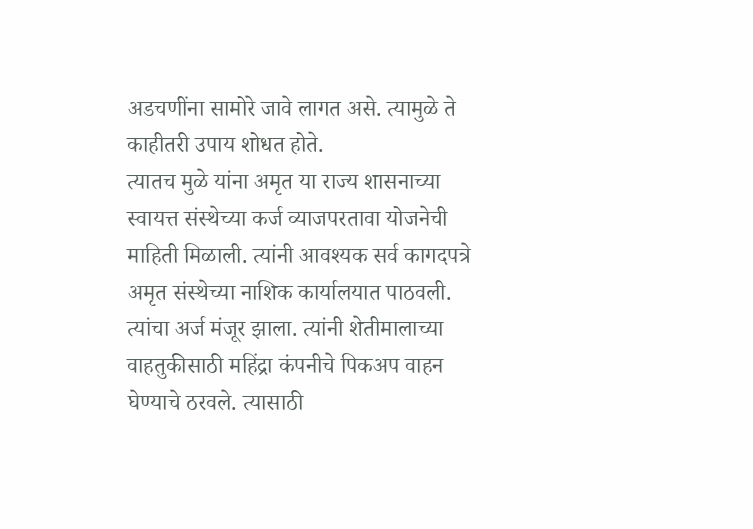अडचणींना सामोरे जावे लागत असे. त्यामुळे ते काहीतरी उपाय शोधत होते.
त्यातच मुळे यांना अमृत या राज्य शासनाच्या स्वायत्त संस्थेच्या कर्ज व्याजपरतावा योजनेची माहिती मिळाली. त्यांनी आवश्यक सर्व कागदपत्रे अमृत संस्थेच्या नाशिक कार्यालयात पाठवली. त्यांचा अर्ज मंजूर झाला. त्यांनी शेतीमालाच्या वाहतुकीसाठी महिंद्रा कंपनीचे पिकअप वाहन घेण्याचे ठरवले. त्यासाठी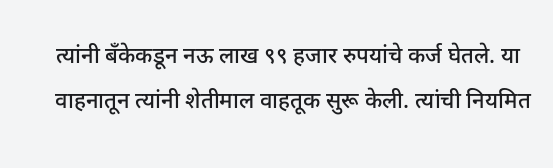त्यांनी बँकेकडून नऊ लाख ९९ हजार रुपयांचे कर्ज घेतले. या वाहनातून त्यांनी शेतीमाल वाहतूक सुरू केली. त्यांची नियमित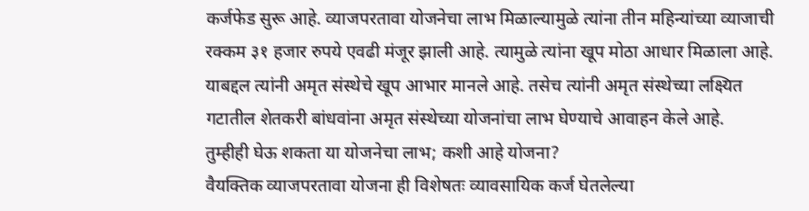कर्जफेड सुरू आहे. व्याजपरतावा योजनेचा लाभ मिळाल्यामुळे त्यांना तीन महिन्यांच्या व्याजाची रक्कम ३१ हजार रुपये एवढी मंजूर झाली आहे. त्यामुळे त्यांना खूप मोठा आधार मिळाला आहे. याबद्दल त्यांनी अमृत संस्थेचे खूप आभार मानले आहे. तसेच त्यांनी अमृत संस्थेच्या लक्ष्यित गटातील शेतकरी बांधवांना अमृत संस्थेच्या योजनांचा लाभ घेण्याचे आवाहन केले आहे.
तुम्हीही घेऊ शकता या योजनेचा लाभ; कशी आहे योजना?
वैयक्तिक व्याजपरतावा योजना ही विशेषतः व्यावसायिक कर्ज घेतलेल्या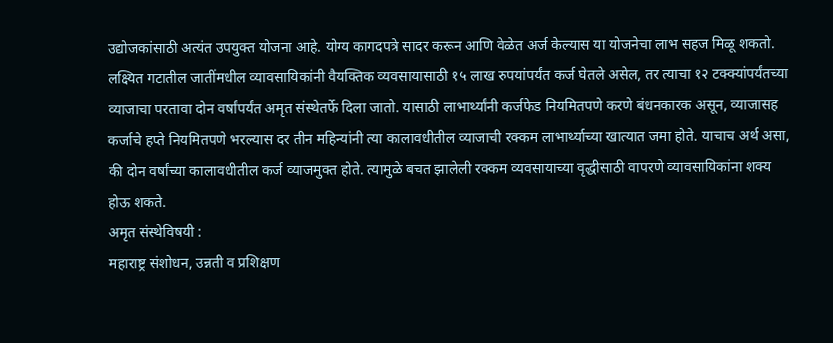उद्योजकांसाठी अत्यंत उपयुक्त योजना आहे. योग्य कागदपत्रे सादर करून आणि वेळेत अर्ज केल्यास या योजनेचा लाभ सहज मिळू शकतो. लक्ष्यित गटातील जातींमधील व्यावसायिकांनी वैयक्तिक व्यवसायासाठी १५ लाख रुपयांपर्यंत कर्ज घेतले असेल, तर त्याचा १२ टक्क्यांपर्यंतच्या व्याजाचा परतावा दोन वर्षांपर्यंत अमृत संस्थेतर्फे दिला जातो. यासाठी लाभार्थ्यांनी कर्जफेड नियमितपणे करणे बंधनकारक असून, व्याजासह कर्जाचे हप्ते नियमितपणे भरल्यास दर तीन महिन्यांनी त्या कालावधीतील व्याजाची रक्कम लाभार्थ्याच्या खात्यात जमा होते. याचाच अर्थ असा, की दोन वर्षांच्या कालावधीतील कर्ज व्याजमुक्त होते. त्यामुळे बचत झालेली रक्कम व्यवसायाच्या वृद्धीसाठी वापरणे व्यावसायिकांना शक्य होऊ शकते.
अमृत संस्थेविषयी :
महाराष्ट्र संशोधन, उन्नती व प्रशिक्षण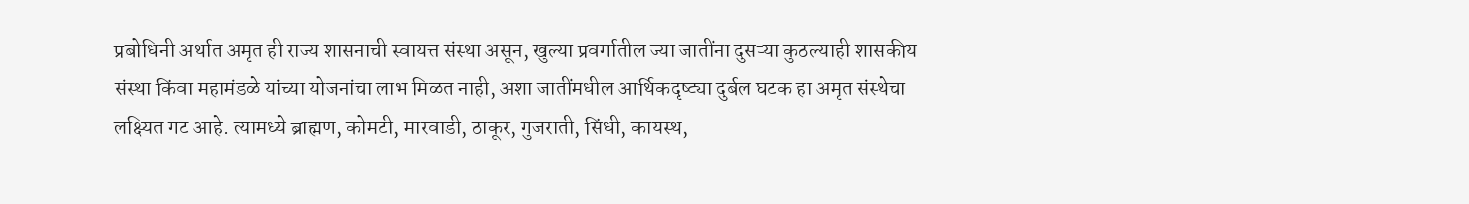प्रबोधिनी अर्थात अमृत ही राज्य शासनाची स्वायत्त संस्था असून, खुल्या प्रवर्गातील ज्या जातींना दुसऱ्या कुठल्याही शासकीय संस्था किंवा महामंडळे यांच्या योजनांचा लाभ मिळत नाही, अशा जातींमधील आर्थिकदृष्ट्या दुर्बल घटक हा अमृत संस्थेचा लक्ष्यित गट आहे. त्यामध्ये ब्राह्मण, कोमटी, मारवाडी, ठाकूर, गुजराती, सिंधी, कायस्थ,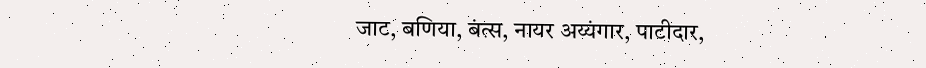जाट, बणिया, बंत्स, नायर अय्यंगार, पाटीदार,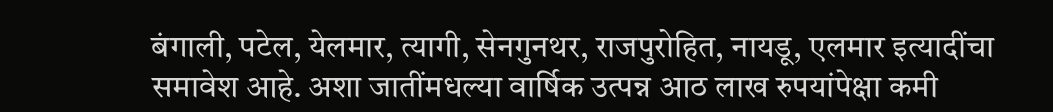बंगाली, पटेल, येलमार, त्यागी, सेनगुनथर, राजपुरोहित, नायडू, एलमार इत्यादींचा समावेश आहे. अशा जातींमधल्या वार्षिक उत्पन्न आठ लाख रुपयांपेक्षा कमी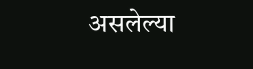असलेल्या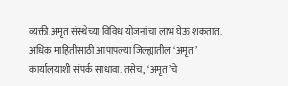व्यक्ती अमृत संस्थेच्या विविध योजनांचा लाभ घेऊ शकतात.
अधिक माहितीसाठी आपापल्या जिल्ह्यातील ‘अमृत’ कार्यालयाशी संपर्क साधावा. तसेच, ‘अमृत’चे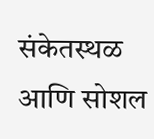संकेतस्थळ आणि सोशल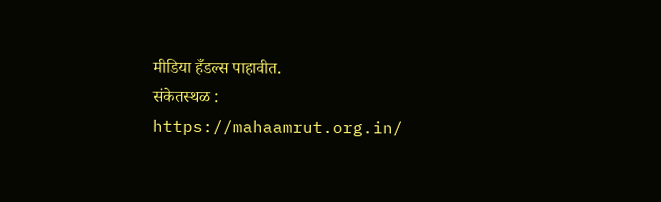मीडिया हँडल्स पाहावीत.
संकेतस्थळ : https://mahaamrut.org.in/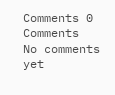Comments 0 Comments
No comments yet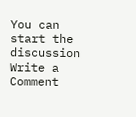You can start the discussion
Write a Comment